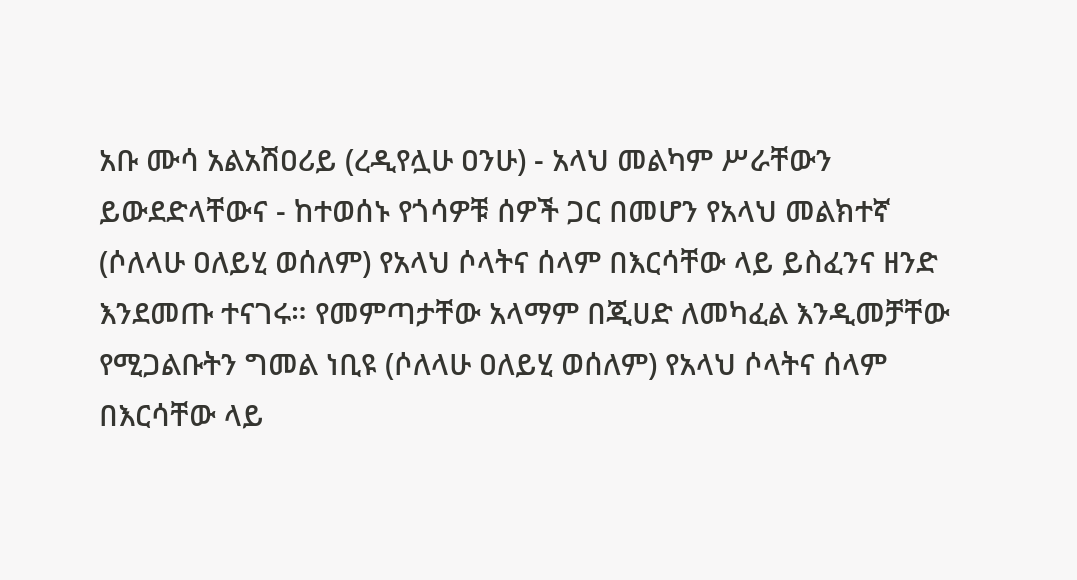አቡ ሙሳ አልአሽዐሪይ (ረዲየሏሁ ዐንሁ) - አላህ መልካም ሥራቸውን ይውደድላቸውና - ከተወሰኑ የጎሳዎቹ ሰዎች ጋር በመሆን የአላህ መልክተኛ (ሶለላሁ ዐለይሂ ወሰለም) የአላህ ሶላትና ሰላም በእርሳቸው ላይ ይስፈንና ዘንድ እንደመጡ ተናገሩ። የመምጣታቸው አላማም በጂሀድ ለመካፈል እንዲመቻቸው የሚጋልቡትን ግመል ነቢዩ (ሶለላሁ ዐለይሂ ወሰለም) የአላህ ሶላትና ሰላም በእርሳቸው ላይ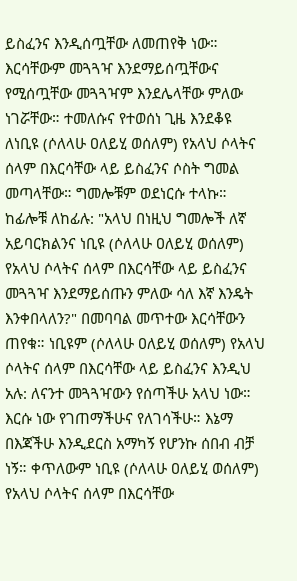ይስፈንና እንዲሰጧቸው ለመጠየቅ ነው። እርሳቸውም መጓጓዣ እንደማይሰጧቸውና የሚሰጧቸው መጓጓዣም እንደሌላቸው ምለው ነገሯቸው። ተመለሱና የተወሰነ ጊዜ እንደቆዩ ለነቢዩ (ሶለላሁ ዐለይሂ ወሰለም) የአላህ ሶላትና ሰላም በእርሳቸው ላይ ይስፈንና ሶስት ግመል መጣላቸው። ግመሎቹም ወደነርሱ ተላኩ። ከፊሎቹ ለከፊሉ: "አላህ በነዚህ ግመሎች ለኛ አይባርክልንና ነቢዩ (ሶለላሁ ዐለይሂ ወሰለም) የአላህ ሶላትና ሰላም በእርሳቸው ላይ ይስፈንና መጓጓዣ እንደማይሰጡን ምለው ሳለ እኛ እንዴት እንቀበላለን?" በመባባል መጥተው እርሳቸውን ጠየቁ። ነቢዩም (ሶለላሁ ዐለይሂ ወሰለም) የአላህ ሶላትና ሰላም በእርሳቸው ላይ ይስፈንና እንዲህ አሉ: ለናንተ መጓጓዣውን የሰጣችሁ አላህ ነው። እርሱ ነው የገጠማችሁና የለገሳችሁ። እኔማ በእጃችሁ እንዲደርስ አማካኝ የሆንኩ ሰበብ ብቻ ነኝ። ቀጥለውም ነቢዩ (ሶለላሁ ዐለይሂ ወሰለም) የአላህ ሶላትና ሰላም በእርሳቸው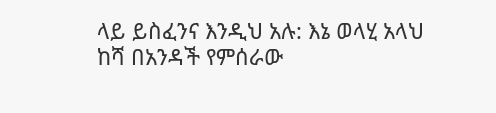ላይ ይስፈንና እንዲህ አሉ: እኔ ወላሂ አላህ ከሻ በአንዳች የምሰራው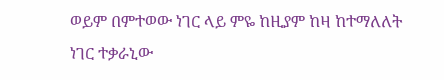ወይም በምተወው ነገር ላይ ምዬ ከዚያም ከዛ ከተማለለት ነገር ተቃራኒው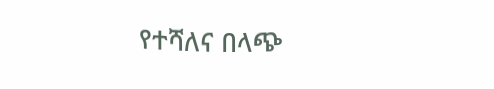የተሻለና በላጭ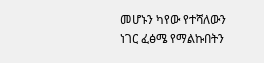መሆኑን ካየው የተሻለውን ነገር ፈፅሜ የማልኩበትን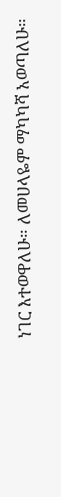ነገር እተወዋለሁ። ለመሀላዬም ማካካሻ አወጣለሁ።